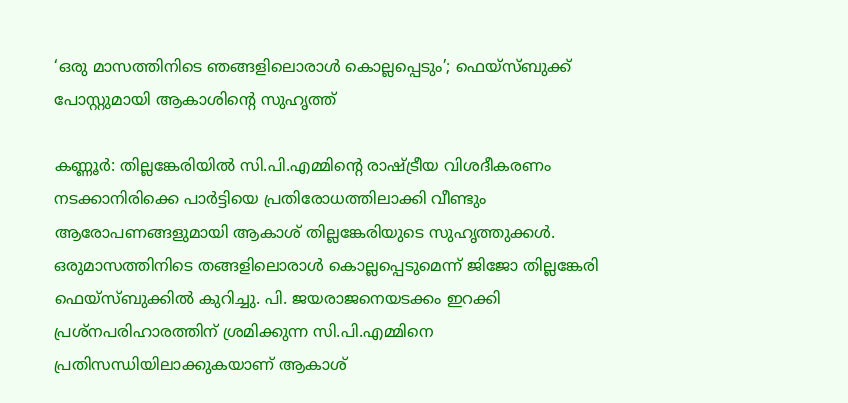‘ഒരു മാസത്തിനിടെ ഞങ്ങളിലൊരാൾ കൊല്ലപ്പെടും’; ഫെയ്‌സ്ബുക്ക് പോസ്റ്റുമായി ആകാശിന്റെ സുഹൃത്ത്

കണ്ണൂര്‍: തില്ലങ്കേരിയില്‍ സി.പി.എമ്മിന്റെ രാഷ്ട്രീയ വിശദീകരണം നടക്കാനിരിക്കെ പാര്‍ട്ടിയെ പ്രതിരോധത്തിലാക്കി വീണ്ടും ആരോപണങ്ങളുമായി ആകാശ് തില്ലങ്കേരിയുടെ സുഹൃത്തുക്കള്‍. ഒരുമാസത്തിനിടെ തങ്ങളിലൊരാള്‍ കൊല്ലപ്പെടുമെന്ന് ജിജോ തില്ലങ്കേരി ഫെയ്‌സ്ബുക്കില്‍ കുറിച്ചു. പി. ജയരാജനെയടക്കം ഇറക്കി പ്രശ്‌നപരിഹാരത്തിന് ശ്രമിക്കുന്ന സി.പി.എമ്മിനെ പ്രതിസന്ധിയിലാക്കുകയാണ് ആകാശ്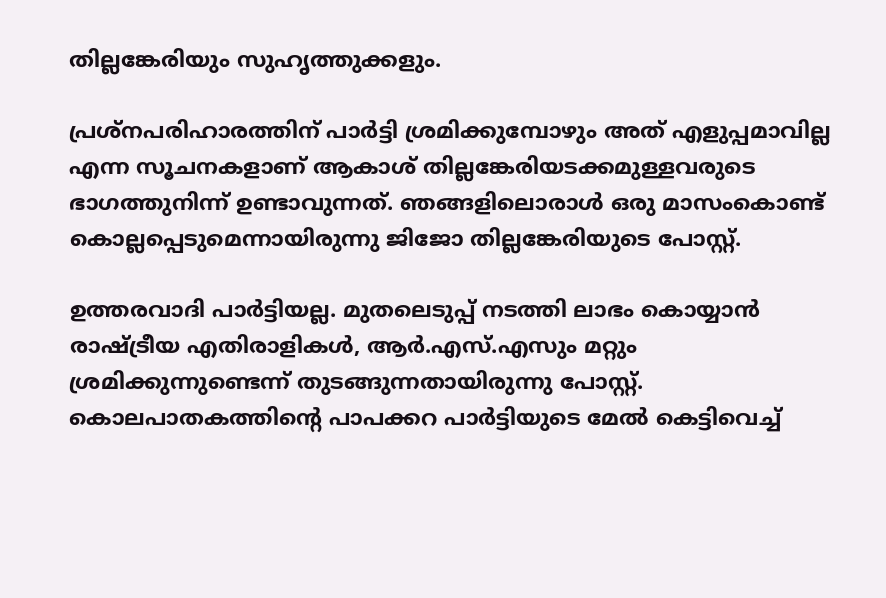തില്ലങ്കേരിയും സുഹൃത്തുക്കളും.

പ്രശ്‌നപരിഹാരത്തിന് പാര്‍ട്ടി ശ്രമിക്കുമ്പോഴും അത് എളുപ്പമാവില്ല എന്ന സൂചനകളാണ് ആകാശ് തില്ലങ്കേരിയടക്കമുള്ളവരുടെ ഭാഗത്തുനിന്ന് ഉണ്ടാവുന്നത്. ഞങ്ങളിലൊരാള്‍ ഒരു മാസംകൊണ്ട് കൊല്ലപ്പെടുമെന്നായിരുന്നു ജിജോ തില്ലങ്കേരിയുടെ പോസ്റ്റ്.

ഉത്തരവാദി പാര്‍ട്ടിയല്ല. മുതലെടുപ്പ് നടത്തി ലാഭം കൊയ്യാന്‍ രാഷ്ട്രീയ എതിരാളികള്‍, ആര്‍.എസ്.എസും മറ്റും ശ്രമിക്കുന്നുണ്ടെന്ന് തുടങ്ങുന്നതായിരുന്നു പോസ്റ്റ്. കൊലപാതകത്തിന്റെ പാപക്കറ പാര്‍ട്ടിയുടെ മേല്‍ കെട്ടിവെച്ച്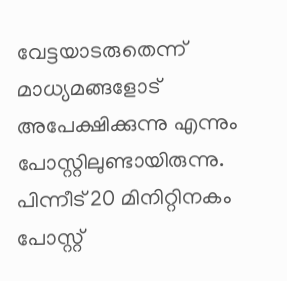വേട്ടയാടരുതെന്ന് മാധ്യമങ്ങളോട് അപേക്ഷിക്കുന്നു എന്നും പോസ്റ്റിലുണ്ടായിരുന്നു. പിന്നീട് 20 മിനിറ്റിനകം പോസ്റ്റ്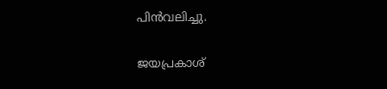പിന്‍വലിച്ചു.

ജയപ്രകാശ്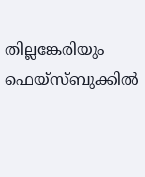തില്ലങ്കേരിയും ഫെയ്‌സ്ബുക്കില്‍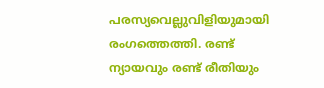പരസ്യവെല്ലുവിളിയുമായി രംഗത്തെത്തി. രണ്ട് ന്യായവും രണ്ട് രീതിയും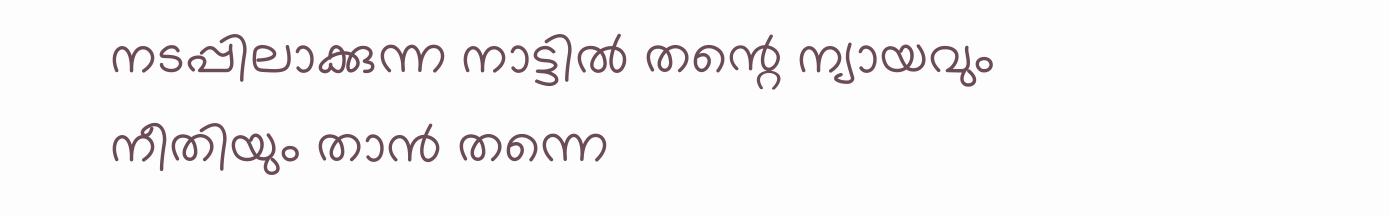നടപ്പിലാക്കുന്ന നാട്ടില്‍ തന്റെ ന്യായവും നീതിയും താന്‍ തന്നെ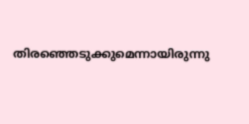തിരഞ്ഞെടുക്കുമെന്നായിരുന്നു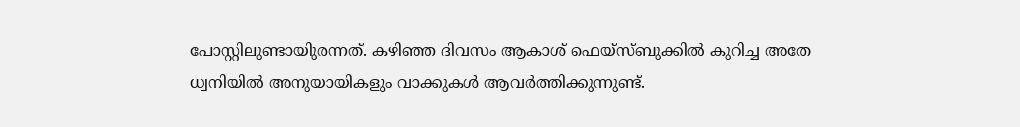പോസ്റ്റിലുണ്ടായിുരന്നത്. കഴിഞ്ഞ ദിവസം ആകാശ് ഫെയ്‌സ്ബുക്കില്‍ കുറിച്ച അതേ ധ്വനിയില്‍ അനുയായികളും വാക്കുകള്‍ ആവര്‍ത്തിക്കുന്നുണ്ട്.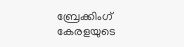ബ്രേക്കിംഗ് കേരളയുടെ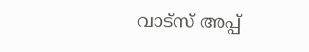വാട്സ് അപ്പ്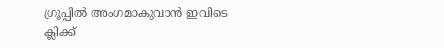ഗ്രൂപ്പിൽ അംഗമാകുവാൻ ഇവിടെ ക്ലിക്ക്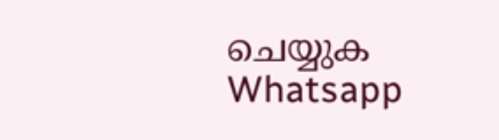ചെയ്യുക Whatsapp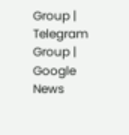Group | Telegram Group | Google News